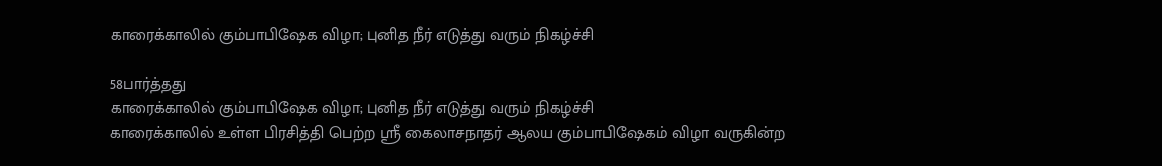காரைக்காலில் கும்பாபிஷேக விழா; புனித நீர் எடுத்து வரும் நிகழ்ச்சி

58பார்த்தது
காரைக்காலில் கும்பாபிஷேக விழா; புனித நீர் எடுத்து வரும் நிகழ்ச்சி
காரைக்காலில் உள்ள பிரசித்தி பெற்ற ஸ்ரீ கைலாசநாதர் ஆலய கும்பாபிஷேகம் விழா வருகின்ற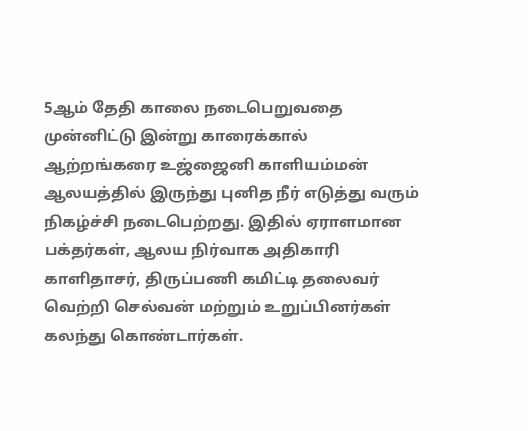5ஆம் தேதி காலை நடைபெறுவதை முன்னிட்டு இன்று காரைக்கால் ஆற்றங்கரை உஜ்ஜைனி காளியம்மன் ஆலயத்தில் இருந்து புனித நீர் எடுத்து வரும் நிகழ்ச்சி நடைபெற்றது. இதில் ஏராளமான பக்தர்கள், ஆலய நிர்வாக அதிகாரி காளிதாசர், திருப்பணி கமிட்டி தலைவர் வெற்றி செல்வன் மற்றும் உறுப்பினர்கள் கலந்து கொண்டார்கள்.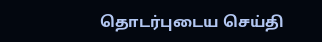தொடர்புடைய செய்தி